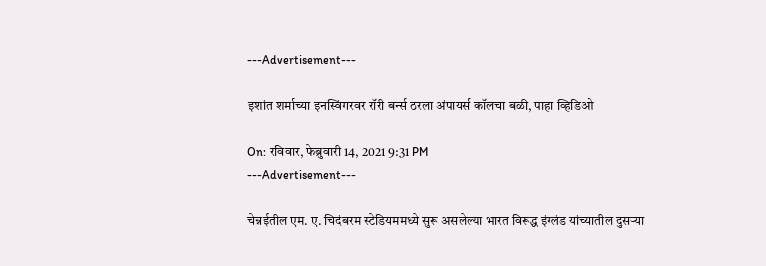---Advertisement---

इशांत शर्माच्या इनस्विंगरवर रॉरी बर्न्स ठरला अंपायर्स कॉलचा बळी, पाहा व्हिडिओ

On: रविवार, फेब्रुवारी 14, 2021 9:31 PM
---Advertisement---

चेन्नईतील एम. ए. चिदंबरम स्टेडियममध्ये सुरू असलेल्या भारत विरूद्ध इंग्लंड यांच्यातील दुसऱ्या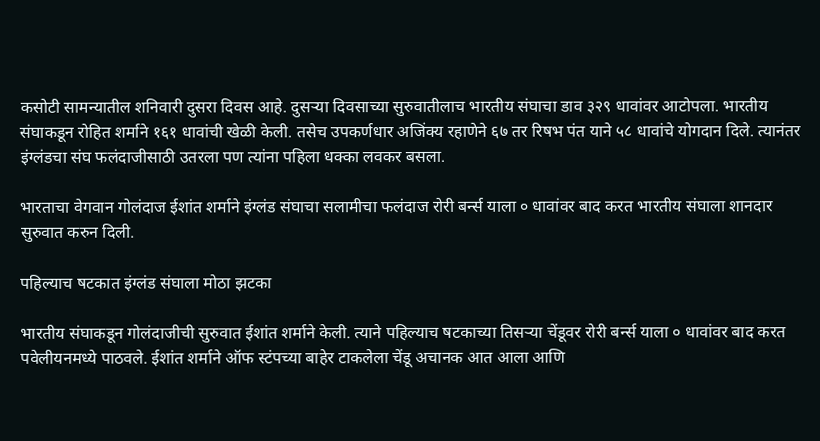कसोटी सामन्यातील शनिवारी दुसरा दिवस आहे. दुसऱ्या दिवसाच्या सुरुवातीलाच भारतीय संघाचा डाव ३२९ धावांवर आटोपला. भारतीय संघाकडून रोहित शर्माने १६१ धावांची खेळी केली. तसेच उपकर्णधार अजिंक्य रहाणेने ६७ तर रिषभ पंत याने ५८ धावांचे योगदान दिले. त्यानंतर इंग्लंडचा संघ फलंदाजीसाठी उतरला पण त्यांना पहिला धक्का लवकर बसला.

भारताचा वेगवान गोलंदाज ईशांत शर्माने इंग्लंड संघाचा सलामीचा फलंदाज रोरी बर्न्स याला ० धावांवर बाद करत भारतीय संघाला शानदार सुरुवात करुन दिली.

पहिल्याच षटकात इंग्लंड संघाला मोठा झटका

भारतीय संघाकडून गोलंदाजीची सुरुवात ईशांत शर्माने केली. त्याने पहिल्याच षटकाच्या तिसऱ्या चेंडूवर रोरी बर्न्स याला ० धावांवर बाद करत पवेलीयनमध्ये पाठवले. ईशांत शर्माने ऑफ स्टंपच्या बाहेर टाकलेला चेंडू अचानक आत आला आणि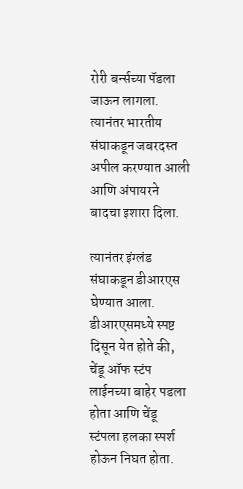रोरी बर्न्सच्या पॅडला जाऊन लागला. त्यानंतर भारतीय संघाकडून जबरदस्त अपील करण्यात आली आणि अंपायरने बादचा इशारा दिला.

त्यानंतर इंग्लंड संघाकडून डीआरएस घेण्यात आला. डीआरएसमध्ये स्पष्ट दिसून येत होते की, चेंडू ऑफ स्टंप लाईनच्या बाहेर पडला होता आणि चेंडू स्टंपला हलका स्पर्श होऊन निघत होता.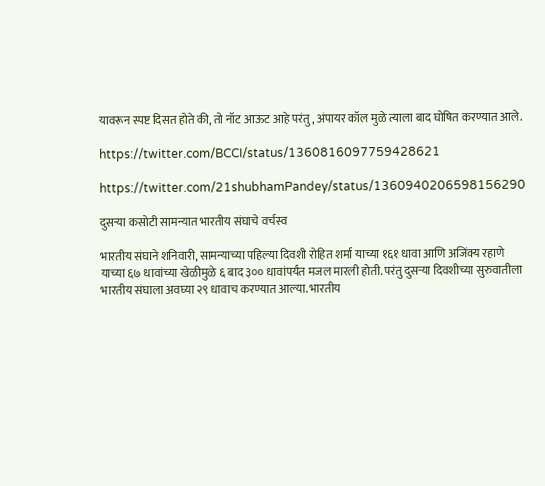यावरून स्पष्ट दिसत होते की, तो नॉट आऊट आहे परंतु, अंपायर कॉल मुळे त्याला बाद घोषित करण्यात आले.

https://twitter.com/BCCI/status/1360816097759428621

https://twitter.com/21shubhamPandey/status/1360940206598156290

दुसऱ्या कसोटी सामन्यात भारतीय संघाचे वर्चस्व

भारतीय संघाने शनिवारी, सामन्याच्या पहिल्या दिवशी रोहित शर्मा याच्या १६१ धावा आणि अजिंक्य रहाणे याच्या ६७ धावांच्या खेळीमुळे ६ बाद ३०० धावांपर्यंत मजल मारली होती. परंतु दुसऱ्या दिवशीच्या सुरुवातीला भारतीय संघाला अवघ्या २९ धावाच करण्यात आल्या. भारतीय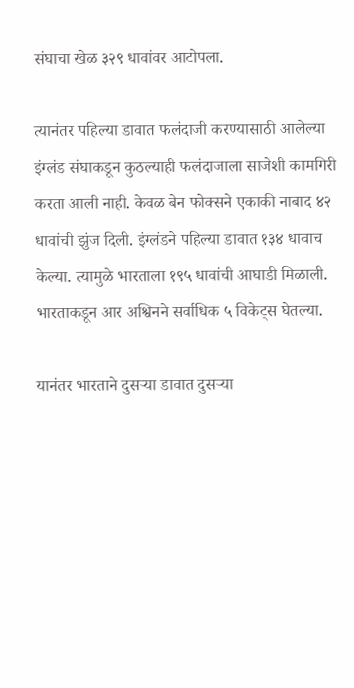संघाचा खेळ ३२९ धावांवर आटोपला.

त्यानंतर पहिल्या डावात फलंदाजी करण्यासाठी आलेल्या इंग्लंड संघाकडून कुठल्याही फलंदाजाला साजेशी कामगिरी करता आली नाही. केवळ बेन फोक्सने एकाकी नाबाद ४२ धावांची झुंज दिली. इंग्लंडने पहिल्या डावात १३४ धावाच केल्या. त्यामुळे भारताला १९५ धावांची आघाडी मिळाली. भारताकडून आर अश्विनने सर्वाधिक ५ विकेट्स घेतल्या.

यानंतर भारताने दुसऱ्या डावात दुसऱ्या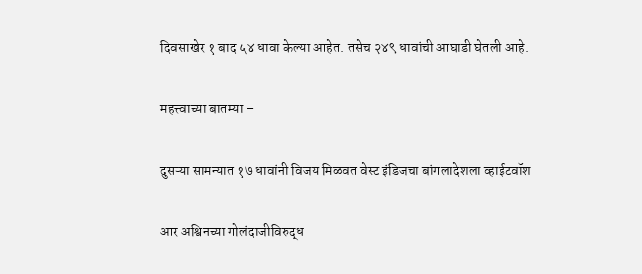दिवसाखेर १ बाद ५४ धावा केल्या आहेत. तसेच २४९ धावांची आघाडी घेतली आहे.

महत्त्वाच्या बातम्या –

दुसऱ्या सामन्यात १७ धावांनी विजय मिळवत वेस्ट इंडिजचा बांगलादेशला व्हाईटवॉश

आर अश्विनच्या गोलंदाजीविरुद्ध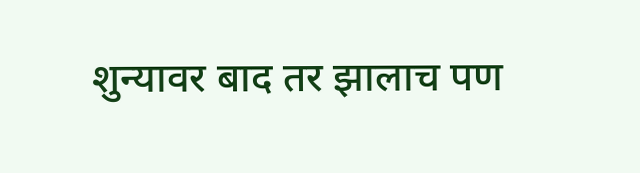शुन्यावर बाद तर झालाच पण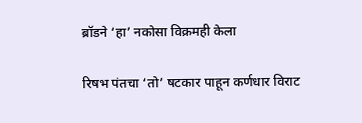ब्रॉडने ‘हा’ नकोसा विक्रमही केला

रिषभ पंतचा ‘तो’ षटकार पाहून कर्णधार विराट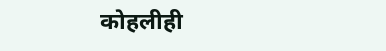कोहलीही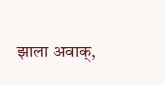झाला अवाक्,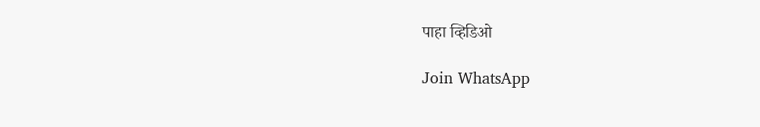पाहा व्हिडिओ

Join WhatsApp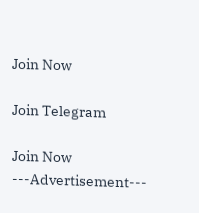Join Now

Join Telegram

Join Now
---Advertisement---